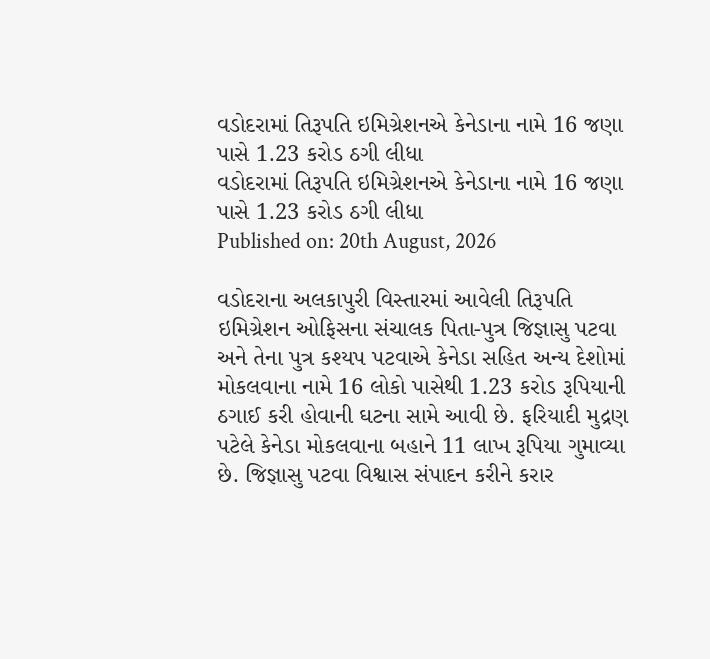વડોદરામાં તિરૂપતિ ઇમિગ્રેશનએ કેનેડાના નામે 16 જણા પાસે 1.23 કરોડ ઠગી લીધા
વડોદરામાં તિરૂપતિ ઇમિગ્રેશનએ કેનેડાના નામે 16 જણા પાસે 1.23 કરોડ ઠગી લીધા
Published on: 20th August, 2026

વડોદરાના અલકાપુરી વિસ્તારમાં આવેલી તિરૂપતિ ઇમિગ્રેશન ઓફિસના સંચાલક પિતા-પુત્ર જિજ્ઞાસુ પટવા અને તેના પુત્ર કશ્યપ પટવાએ કેનેડા સહિત અન્ય દેશોમાં મોકલવાના નામે 16 લોકો પાસેથી 1.23 કરોડ રૂપિયાની ઠગાઈ કરી હોવાની ઘટના સામે આવી છે. ફરિયાદી મુદ્રણ પટેલે કેનેડા મોકલવાના બહાને 11 લાખ રૂપિયા ગુમાવ્યા છે. જિજ્ઞાસુ પટવા વિશ્વાસ સંપાદન કરીને કરાર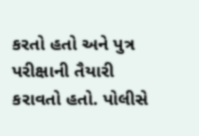કરતો હતો અને પુત્ર પરીક્ષાની તૈયારી કરાવતો હતો. પોલીસે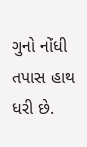ગુનો નોંધી તપાસ હાથ ધરી છે.